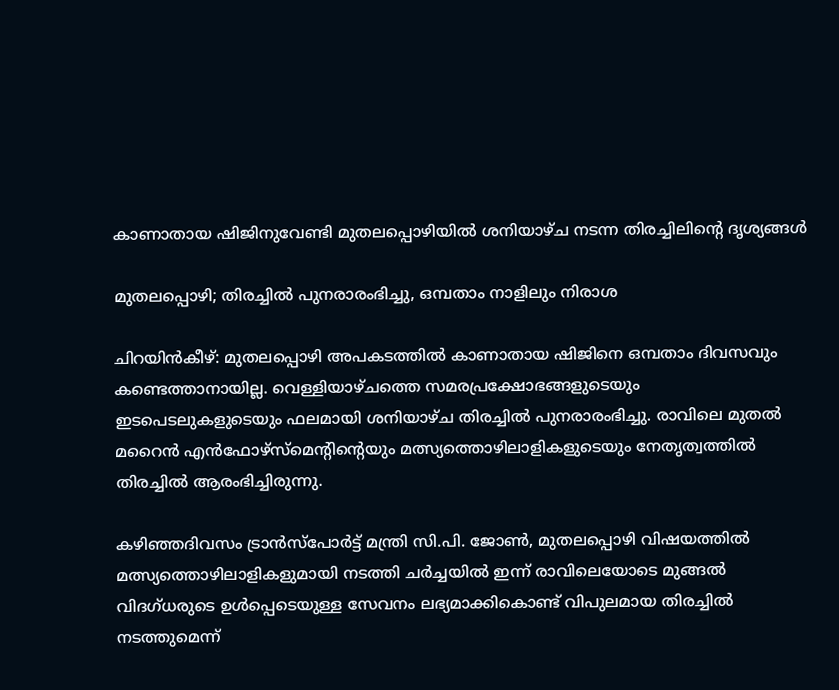കാണാതായ ഷിജിനുവേണ്ടി മുതലപ്പൊഴിയിൽ ശനിയാഴ്ച നടന്ന തിരച്ചിലിന്റെ ദൃശ്യങ്ങൾ

മുതലപ്പൊഴി; തിരച്ചിൽ പുനരാരംഭിച്ചു, ഒമ്പതാം നാളിലും നിരാശ

ചിറയിൻകീഴ്: മുതലപ്പൊഴി അപകടത്തിൽ കാണാതായ ഷിജിനെ ഒമ്പതാം ദിവസവും കണ്ടെത്താനായില്ല. വെള്ളിയാഴ്ചത്തെ സമരപ്രക്ഷോഭങ്ങളുടെയും ഇടപെടലുകളുടെയും ഫലമായി ശനിയാഴ്ച തിരച്ചിൽ പുനരാരംഭിച്ചു. രാവിലെ മുതൽ മറൈൻ എൻഫോഴ്സ്മെന്റിന്റെയും മത്സ്യത്തൊഴിലാളികളുടെയും നേതൃത്വത്തിൽ തിരച്ചിൽ ആരംഭിച്ചിരുന്നു.

കഴിഞ്ഞദിവസം ട്രാൻസ്പോർട്ട് മന്ത്രി സി.പി. ജോൺ, മുതലപ്പൊഴി വിഷയത്തിൽ മത്സ്യത്തൊഴിലാളികളുമായി നടത്തി ചർച്ചയിൽ ഇന്ന് രാവിലെയോടെ മുങ്ങൽ വിദഗ്ധരുടെ ഉൾപ്പെടെയുള്ള സേവനം ലഭ്യമാക്കികൊണ്ട് വിപുലമായ തിരച്ചിൽ നടത്തുമെന്ന്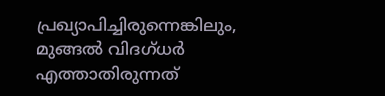പ്രഖ്യാപിച്ചിരുന്നെങ്കിലും, മുങ്ങൽ വിദഗ്ധർ എത്താതിരുന്നത്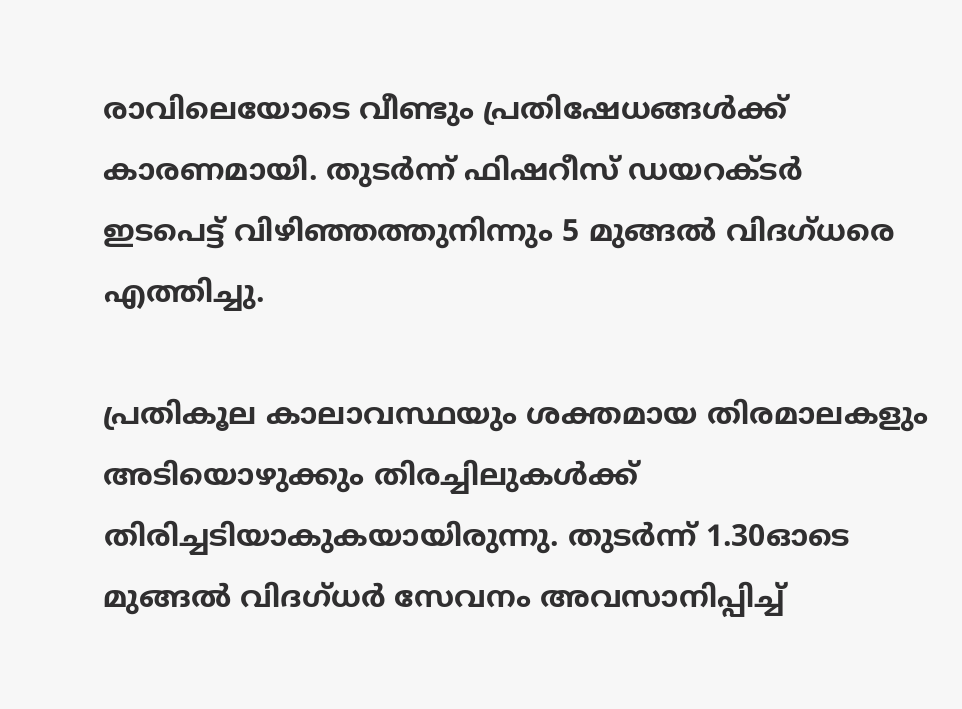രാവിലെയോടെ വീണ്ടും പ്രതിഷേധങ്ങൾക്ക് കാരണമായി. തുടർന്ന് ഫിഷറീസ് ഡയറക്ടർ ഇടപെട്ട് വിഴിഞ്ഞത്തുനിന്നും 5 മുങ്ങൽ വിദഗ്ധരെ എത്തിച്ചു.

പ്രതികൂല കാലാവസ്ഥയും ശക്തമായ തിരമാലകളും അടിയൊഴുക്കും തിരച്ചിലുകൾക്ക് തിരിച്ചടിയാകുകയായിരുന്നു. തുടർന്ന് 1.30ഓടെ മുങ്ങൽ വിദഗ്ധർ സേവനം അവസാനിപ്പിച്ച്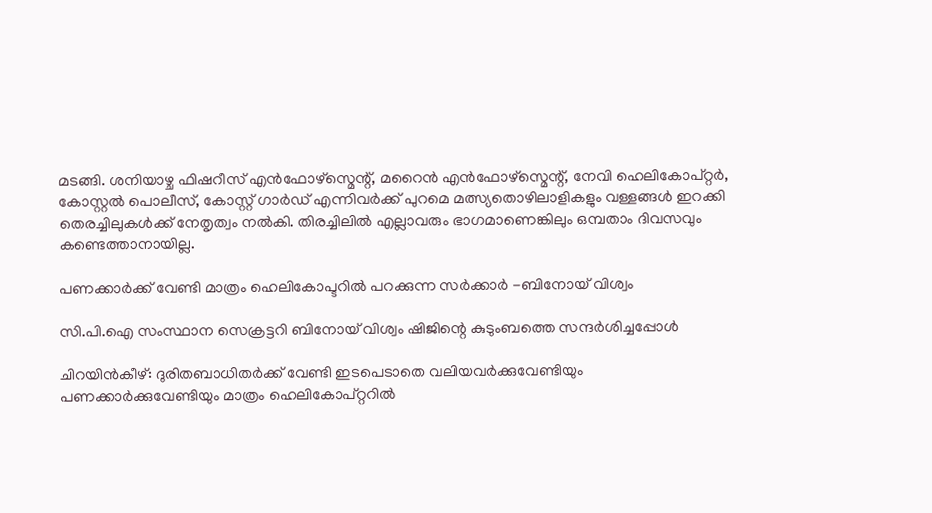മടങ്ങി. ശനിയാഴ്ച ഫിഷറീസ് എൻഫോഴ്സ്മെന്റ്, മറൈൻ എൻഫോഴ്സ്മെന്റ്, നേവി ഹെലികോപ്റ്റർ, കോസ്റ്റൽ പൊലീസ്, കോസ്റ്റ് ഗാർഡ് എന്നിവർക്ക് പുറമെ മത്സ്യതൊഴിലാളികളും വള്ളങ്ങൾ ഇറക്കി തെരച്ചിലുകൾക്ക് നേതൃത്വം നൽകി. തിരച്ചിലിൽ എല്ലാവരും ഭാഗമാണെങ്കിലും ഒമ്പതാം ദിവസവും കണ്ടെത്താനായില്ല.

പണക്കാർക്ക് വേണ്ടി മാത്രം ഹെലികോപ്ടറിൽ പറക്കുന്ന സർക്കാർ -ബിനോയ് വിശ്വം

സി.പി.ഐ സംസ്ഥാന സെക്രട്ടറി ബിനോയ് വിശ്വം ഷിജിന്റെ കുടുംബത്തെ സന്ദർശിച്ചപ്പോൾ

ചിറയിൻകീഴ്: ദുരിതബാധിതർക്ക് വേണ്ടി ഇടപെടാതെ വലിയവര്‍ക്കുവേണ്ടിയും പണക്കാര്‍ക്കുവേണ്ടിയും മാത്രം ഹെലികോപ്റ്ററില്‍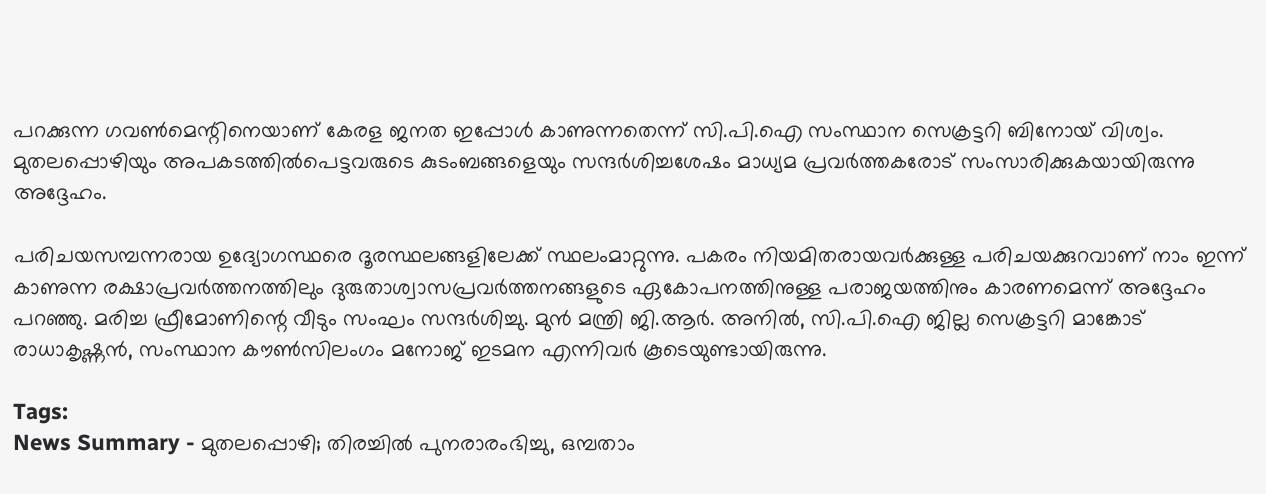പറക്കുന്ന ഗവണ്‍മെന്റിനെയാണ് കേരള ജനത ഇപ്പോള്‍ കാണുന്നതെന്ന് സി.പി.ഐ സംസ്ഥാന സെക്രട്ടറി ബിനോയ് വിശ്വം. മുതലപ്പൊഴിയും അപകടത്തിൽപെട്ടവരുടെ കുടംബങ്ങളെയും സന്ദർശിച്ചശേഷം മാധ്യമ പ്രവർത്തകരോട് സംസാരിക്കുകയായിരുന്നു അദ്ദേഹം.

പരിചയസമ്പന്നരായ ഉദ്യോഗസ്ഥരെ ദൂരസ്ഥലങ്ങളിലേക്ക് സ്ഥലംമാറ്റുന്നു. പകരം നിയമിതരായവര്‍ക്കുള്ള പരിചയക്കുറവാണ് നാം ഇന്ന് കാണുന്ന രക്ഷാപ്രവര്‍ത്തനത്തിലും ദുരുതാശ്വാസപ്രവര്‍ത്തനങ്ങളുടെ ഏകോപനത്തിനുള്ള പരാജയത്തിനും കാരണമെന്ന് അദ്ദേഹം പറഞ്ഞു. മരിച്ച ഫ്രീമോണിന്റെ വീടും സംഘം സന്ദർശിച്ചു. മുൻ മന്ത്രി ജി.ആർ. അനിൽ, സി.പി.ഐ ജില്ല സെക്രട്ടറി മാങ്കോട് രാധാകൃഷ്ണൻ, സംസ്ഥാന കൗൺസിലംഗം മനോജ് ഇടമന എന്നിവർ കൂടെയുണ്ടായിരുന്നു.

Tags:
News Summary - മുതലപ്പൊഴി; തിരച്ചിൽ പുനരാരംഭിച്ചു, ഒമ്പതാം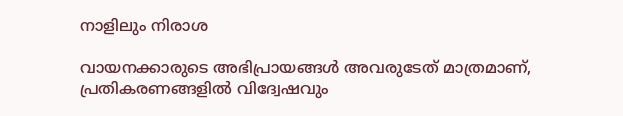നാളിലും നിരാശ

വായനക്കാരുടെ അഭിപ്രായങ്ങള്‍ അവരുടേത് മാത്രമാണ്, പ്രതികരണങ്ങളിൽ വിദ്വേഷവും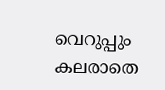വെറുപ്പും കലരാതെ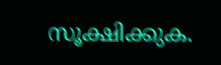സൂക്ഷിക്കുക.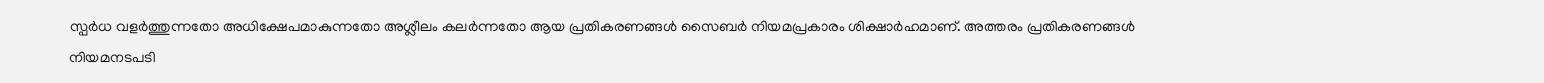സ്പർധ വളർത്തുന്നതോ അധിക്ഷേപമാകുന്നതോ അശ്ലീലം കലർന്നതോ ആയ പ്രതികരണങ്ങൾ സൈബർ നിയമപ്രകാരം ശിക്ഷാർഹമാണ്. അത്തരം പ്രതികരണങ്ങൾ നിയമനടപടി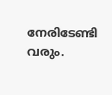നേരിടേണ്ടി വരും.